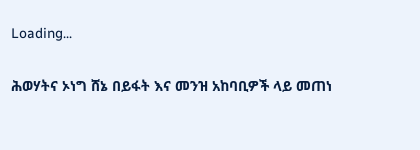Loading...

ሕወሃትና ኦነግ ሸኔ በይፋት እና መንዝ አከባቢዎች ላይ መጠነ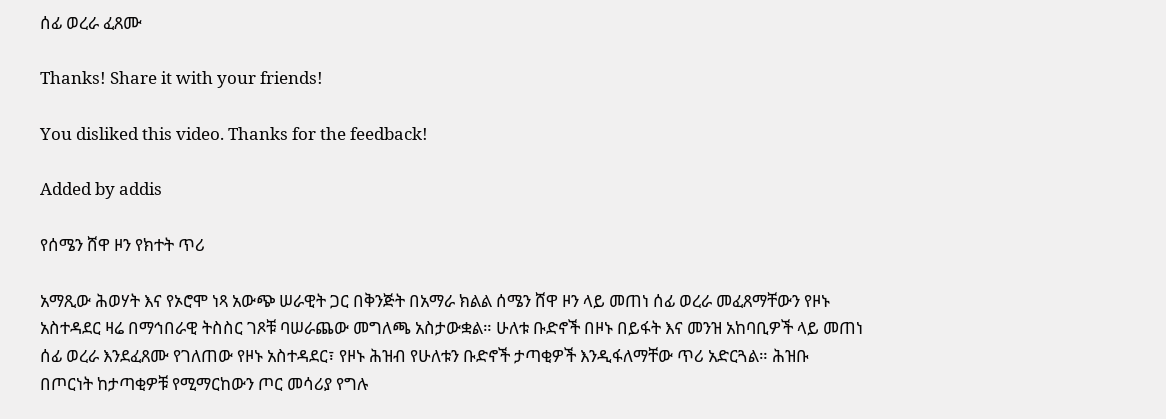ሰፊ ወረራ ፈጸሙ

Thanks! Share it with your friends!

You disliked this video. Thanks for the feedback!

Added by addis

የሰሜን ሸዋ ዞን የክተት ጥሪ

አማጺው ሕወሃት እና የኦሮሞ ነጻ አውጭ ሠራዊት ጋር በቅንጅት በአማራ ክልል ሰሜን ሸዋ ዞን ላይ መጠነ ሰፊ ወረራ መፈጸማቸውን የዞኑ አስተዳደር ዛሬ በማኅበራዊ ትስስር ገጾቹ ባሠራጨው መግለጫ አስታውቋል። ሁለቱ ቡድኖች በዞኑ በይፋት እና መንዝ አከባቢዎች ላይ መጠነ ሰፊ ወረራ እንደፈጸሙ የገለጠው የዞኑ አስተዳደር፣ የዞኑ ሕዝብ የሁለቱን ቡድኖች ታጣቂዎች እንዲፋለማቸው ጥሪ አድርጓል። ሕዝቡ በጦርነት ከታጣቂዎቹ የሚማርከውን ጦር መሳሪያ የግሉ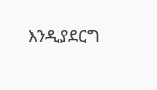እንዲያደርግ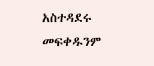አስተዳደሩ መፍቀዱንም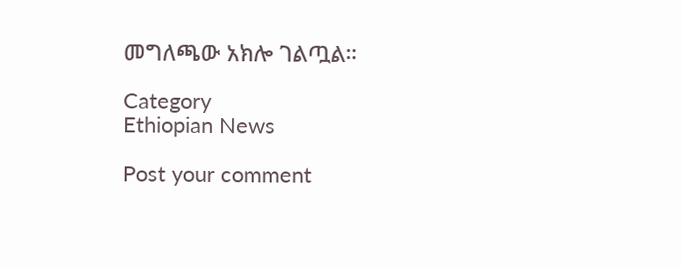መግለጫው አክሎ ገልጧል።

Category
Ethiopian News

Post your comment